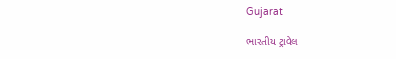Gujarat

ભારતીય ટ્રાવેલ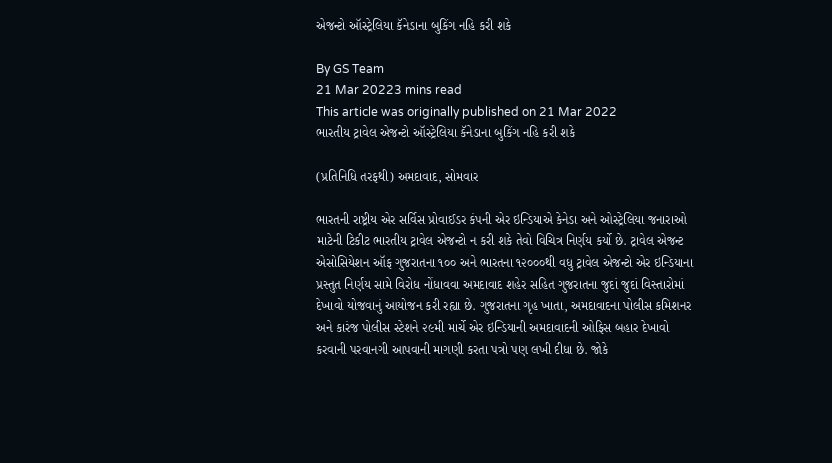એજન્ટો ઑસ્ટ્રેલિયા કૅનેડાના બુકિંગ નહિ કરી શકે

By GS Team
21 Mar 20223 mins read
This article was originally published on 21 Mar 2022
ભારતીય ટ્રાવેલ એજન્ટો ઑસ્ટ્રેલિયા કૅનેડાના બુકિંગ નહિ કરી શકે

(પ્રતિનિધિ તરફથી) અમદાવાદ, સોમવાર

ભારતની રાષ્ટ્રીય એર સર્વિસ પ્રોવાઈડર કંપની એર ઇન્ડિયાએ કેનેડા અને ઓસ્ટ્રેલિયા જનારાઓ માટેની ટિકીટ ભારતીય ટ્રાવેલ એજન્ટો ન કરી શકે તેવો વિચિત્ર નિર્ણય કર્યો છે. ટ્રાવેલ એજન્ટ એસોસિયેશન ઑફ ગુજરાતના ૧૦૦ અને ભારતના ૧૨૦૦૦થી વધુ ટ્રાવેલ એજન્ટો એર ઇન્ડિયાના પ્રસ્તુત નિર્ણય સામે વિરોધ નોંધાવવા અમદાવાદ શહેર સહિત ગુજરાતના જુદાં જુદાં વિસ્તારોમાં દેખાવો યોજવાનું આયોજન કરી રહ્યા છે. ગુજરાતના ગૃહ ખાતા, અમદાવાદના પોલીસ કમિશનર અને કારંજ પોલીસ સ્ટેશને ૨૯મી માર્ચે એર ઇન્ડિયાની અમદાવાદની ઓફિસ બહાર દેખાવો કરવાની પરવાનગી આપવાની માગણી કરતા પત્રો પણ લખી દીધા છે. જોકે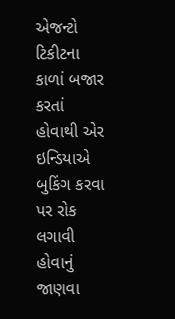એજન્ટો ટિકીટના કાળાં બજાર કરતાં હોવાથી એર ઇન્ડિયાએ બુકિંગ કરવા પર રોક લગાવી હોવાનું જાણવા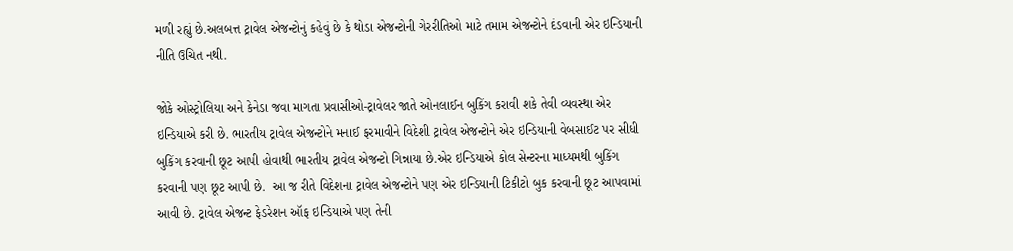મળી રહ્યું છે.અલબત્ત ટ્રાવેલ એજન્ટોનું કહેવું છે કે થોડા એજન્ટોની ગેરરીતિઓ માટે તમામ એજન્ટોને દંડવાની એર ઇન્ડિયાની નીતિ ઉચિત નથી.

જોકે ઓસ્ટ્રોલિયા અને કેનેડા જવા માગતા પ્રવાસીઓ-ટ્રાવેલર જાતે ઓનલાઈન બુકિંગ કરાવી શકે તેવી વ્યવસ્થા એર ઇન્ડિયાએ કરી છે. ભારતીય ટ્રાવેલ એજન્ટોને મનાઈ ફરમાવીને વિદેશી ટ્રાવેલ એજન્ટોને એર ઇન્ડિયાની વેબસાઈટ પર સીધી બુકિંગ કરવાની છૂટ આપી હોવાથી ભારતીય ટ્રાવેલ એજન્ટો ગિન્નાયા છે.એર ઇન્ડિયાએ કોલ સેન્ટરના માધ્યમથી બુકિંગ કરવાની પણ છૂટ આપી છે.  આ જ રીતે વિદેશના ટ્રાવેલ એજન્ટોને પણ એર ઇન્ડિયાની ટિકીટો બુક કરવાની છૂટ આપવામાં આવી છે. ટ્રાવેલ એજન્ટ ફેડરેશન ઑફ ઇન્ડિયાએ પણ તેની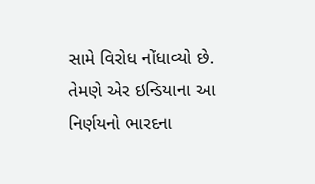સામે વિરોધ નોંધાવ્યો છે. તેમણે એર ઇન્ડિયાના આ નિર્ણયનો ભારદના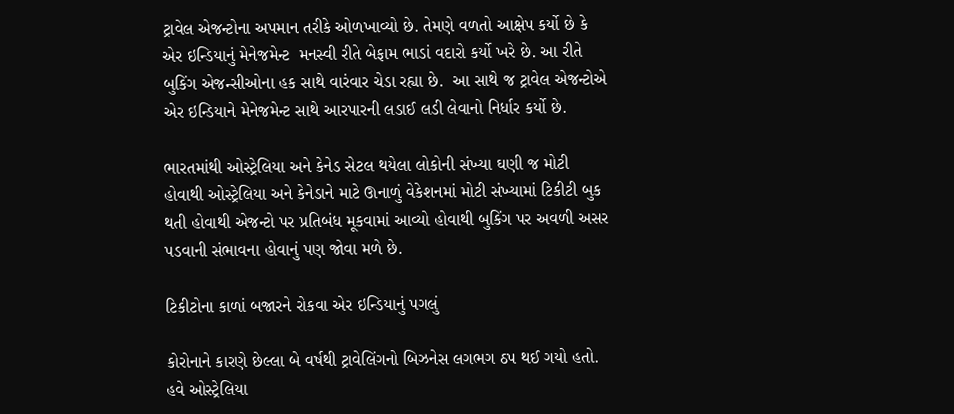ટ્રાવેલ એજન્ટોના અપમાન તરીકે ઓળખાવ્યો છે. તેમણે વળતો આક્ષેપ કર્યો છે કે એર ઇન્ડિયાનું મેનેજમેન્ટ  મનસ્વી રીતે બેફામ ભાડાં વદારો કર્યો ખરે છે. આ રીતે બુકિંગ એજન્સીઓના હક સાથે વારંવાર ચેડા રહ્યા છે.  આ સાથે જ ટ્રાવેલ એજન્ટોએ એર ઇન્ડિયાને મેનેજમેન્ટ સાથે આરપારની લડાઈ લડી લેવાનો નિર્ધાર કર્યો છે.

ભારતમાંથી ઓસ્ટ્રેલિયા અને કેનેડ સેટલ થયેલા લોકોની સંખ્યા ઘણી જ મોટી હોવાથી ઓસ્ટ્રેલિયા અને કેનેડાને માટે ઊનાળું વેકેશનમાં મોટી સંખ્યામાં ટિકીટી બુક થતી હોવાથી એજન્ટો પર પ્રતિબંધ મૂકવામાં આવ્યો હોવાથી બુકિંગ પર અવળી અસર પડવાની સંભાવના હોવાનું પણ જોવા મળે છે.

ટિકીટોના કાળાં બજારને રોકવા એર ઇન્ડિયાનું પગલું

કોરોનાને કારણે છેલ્લા બે વર્ષથી ટ્રાવેલિંગનો બિઝનેસ લગભગ ઠપ થઈ ગયો હતો. હવે ઓસ્ટ્રેલિયા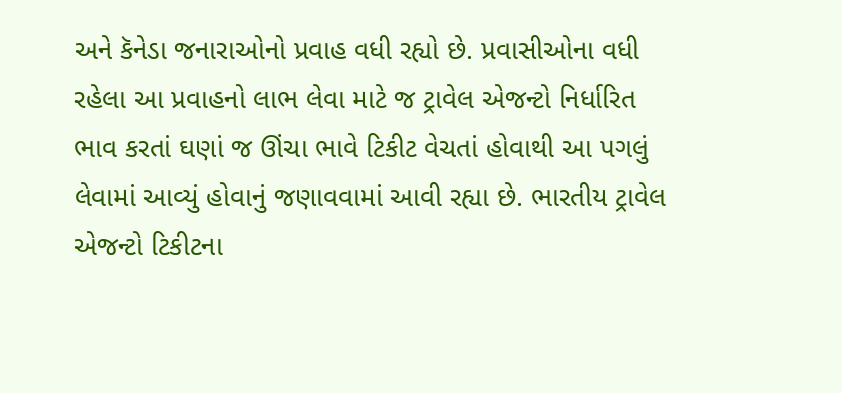અને કૅનેડા જનારાઓનો પ્રવાહ વધી રહ્યો છે. પ્રવાસીઓના વધી રહેલા આ પ્રવાહનો લાભ લેવા માટે જ ટ્રાવેલ એજન્ટો નિર્ધારિત ભાવ કરતાં ઘણાં જ ઊંચા ભાવે ટિકીટ વેચતાં હોવાથી આ પગલું લેવામાં આવ્યું હોવાનું જણાવવામાં આવી રહ્યા છે. ભારતીય ટ્રાવેલ એજન્ટો ટિકીટના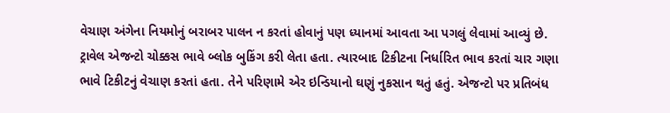વેચાણ અંગેના નિયમોનું બરાબર પાલન ન કરતાં હોવાનું પણ ધ્યાનમાં આવતા આ પગલું લેવામાં આવ્યું છે. ટ્રાવેલ એજન્ટો ચોક્કસ ભાવે બ્લોક બુકિંગ કરી લેતા હતા. ત્યારબાદ ટિકીટના નિર્ધારિત ભાવ કરતાં ચાર ગણા ભાવે ટિકીટનું વેચાણ કરતાં હતા. તેને પરિણામે એર ઇન્ડિયાનો ઘણું નુકસાન થતું હતું. એજન્ટો પર પ્રતિબંધ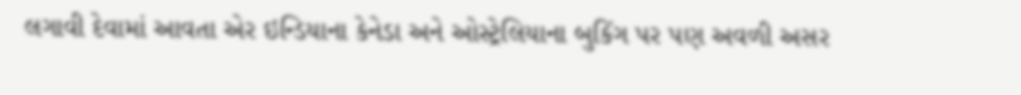લગાવી દેવામાં આવતા એર ઇન્ડિયાના કેનેડા અને ઓસ્ટ્રેલિયાના બુકિંગ પર પણ અવળી અસર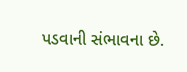પડવાની સંભાવના છે.